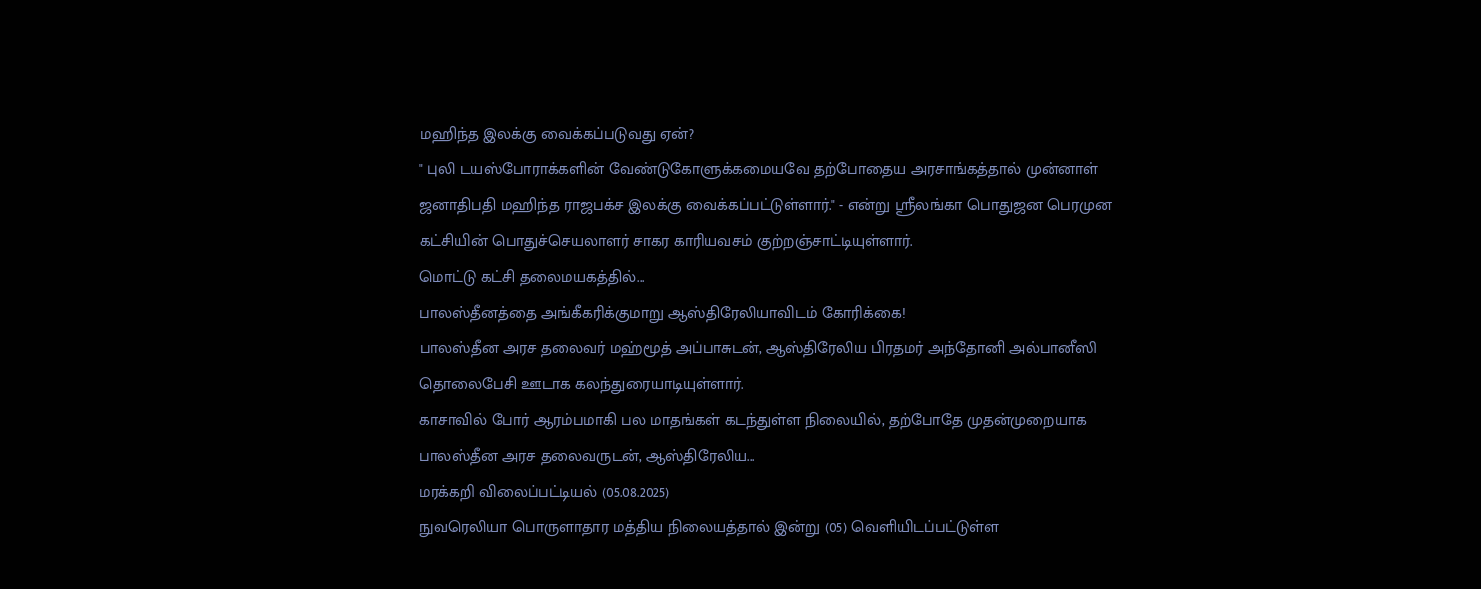மஹிந்த இலக்கு வைக்கப்படுவது ஏன்?
" புலி டயஸ்போராக்களின் வேண்டுகோளுக்கமையவே தற்போதைய அரசாங்கத்தால் முன்னாள் ஜனாதிபதி மஹிந்த ராஜபக்ச இலக்கு வைக்கப்பட்டுள்ளார்." - என்று ஸ்ரீலங்கா பொதுஜன பெரமுன கட்சியின் பொதுச்செயலாளர் சாகர காரியவசம் குற்றஞ்சாட்டியுள்ளார்.
மொட்டு கட்சி தலைமயகத்தில்...
பாலஸ்தீனத்தை அங்கீகரிக்குமாறு ஆஸ்திரேலியாவிடம் கோரிக்கை!
பாலஸ்தீன அரச தலைவர் மஹ்மூத் அப்பாசுடன், ஆஸ்திரேலிய பிரதமர் அந்தோனி அல்பானீஸி தொலைபேசி ஊடாக கலந்துரையாடியுள்ளார்.
காசாவில் போர் ஆரம்பமாகி பல மாதங்கள் கடந்துள்ள நிலையில், தற்போதே முதன்முறையாக பாலஸ்தீன அரச தலைவருடன், ஆஸ்திரேலிய...
மரக்கறி விலைப்பட்டியல் (05.08.2025)
நுவரெலியா பொருளாதார மத்திய நிலையத்தால் இன்று (05) வெளியிடப்பட்டுள்ள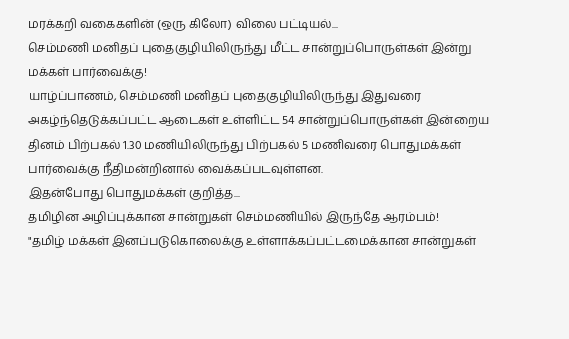மரக்கறி வகைகளின் (ஒரு கிலோ) விலை பட்டியல்...
செம்மணி மனிதப் புதைகுழியிலிருந்து மீட்ட சான்றுப்பொருள்கள் இன்று மக்கள் பார்வைக்கு!
யாழ்ப்பாணம், செம்மணி மனிதப் புதைகுழியிலிருந்து இதுவரை அகழ்ந்தெடுக்கப்பட்ட ஆடைகள் உள்ளிட்ட 54 சான்றுப்பொருள்கள் இன்றைய தினம் பிற்பகல் 1.30 மணியிலிருந்து பிற்பகல் 5 மணிவரை பொதுமக்கள் பார்வைக்கு நீதிமன்றினால் வைக்கப்படவுள்ளன.
இதன்போது பொதுமக்கள் குறித்த...
தமிழின அழிப்புக்கான சான்றுகள் செம்மணியில் இருந்தே ஆரம்பம்!
"தமிழ் மக்கள் இனப்படுகொலைக்கு உள்ளாக்கப்பட்டமைக்கான சான்றுகள்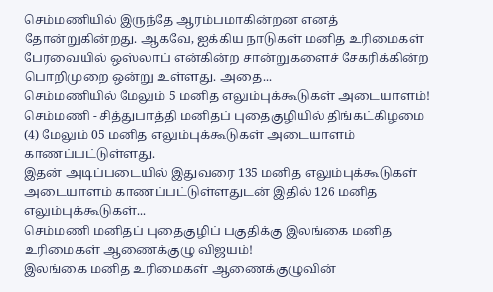செம்மணியில் இருந்தே ஆரம்பமாகின்றன எனத் தோன்றுகின்றது. ஆகவே, ஐக்கிய நாடுகள் மனித உரிமைகள் பேரவையில் ஒஸ்லாப் என்கின்ற சான்றுகளைச் சேகரிக்கின்ற பொறிமுறை ஒன்று உள்ளது. அதை...
செம்மணியில் மேலும் 5 மனித எலும்புக்கூடுகள் அடையாளம்!
செம்மணி - சித்துபாத்தி மனிதப் புதைகுழியில் திங்கட்கிழமை (4) மேலும் 05 மனித எலும்புக்கூடுகள் அடையாளம் காணப்பட்டுள்ளது.
இதன் அடிப்படையில் இதுவரை 135 மனித எலும்புக்கூடுகள் அடையாளம் காணப்பட்டுள்ளதுடன் இதில் 126 மனித எலும்புக்கூடுகள்...
செம்மணி மனிதப் புதைகுழிப் பகுதிக்கு இலங்கை மனித உரிமைகள் ஆணைக்குழு விஜயம்!
இலங்கை மனித உரிமைகள் ஆணைக்குழுவின்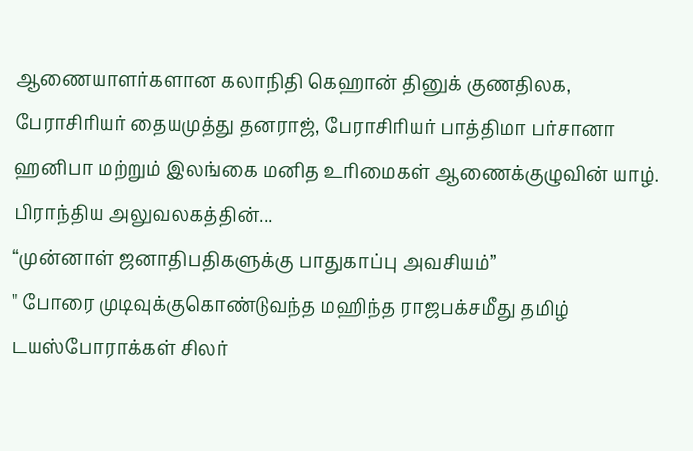ஆணையாளர்களான கலாநிதி கெஹான் தினுக் குணதிலக, பேராசிரியர் தையமுத்து தனராஜ், பேராசிரியர் பாத்திமா பர்சானா ஹனிபா மற்றும் இலங்கை மனித உரிமைகள் ஆணைக்குழுவின் யாழ். பிராந்திய அலுவலகத்தின்...
“முன்னாள் ஜனாதிபதிகளுக்கு பாதுகாப்பு அவசியம்”
" போரை முடிவுக்குகொண்டுவந்த மஹிந்த ராஜபக்சமீது தமிழ் டயஸ்போராக்கள் சிலர்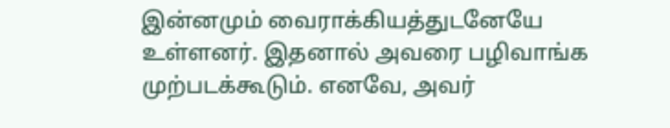இன்னமும் வைராக்கியத்துடனேயே உள்ளனர். இதனால் அவரை பழிவாங்க முற்படக்கூடும். எனவே, அவர்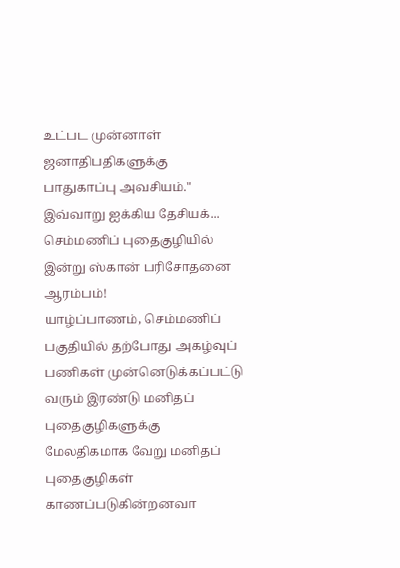உட்பட முன்னாள் ஜனாதிபதிகளுக்கு பாதுகாப்பு அவசியம்."
இவ்வாறு ஐக்கிய தேசியக்...
செம்மணிப் புதைகுழியில் இன்று ஸ்கான் பரிசோதனை ஆரம்பம்!
யாழ்ப்பாணம், செம்மணிப் பகுதியில் தற்போது அகழ்வுப் பணிகள் முன்னெடுக்கப்பட்டு வரும் இரண்டு மனிதப் புதைகுழிகளுக்கு மேலதிகமாக வேறு மனிதப் புதைகுழிகள் காணப்படுகின்றனவா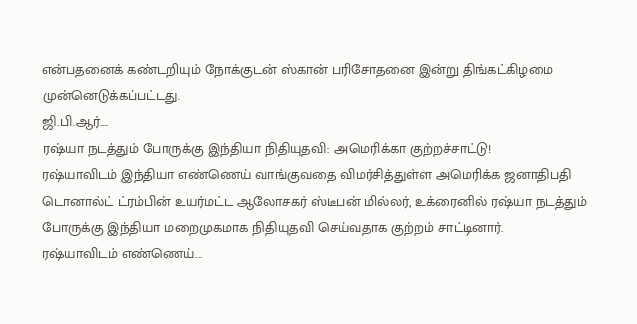என்பதனைக் கண்டறியும் நோக்குடன் ஸ்கான் பரிசோதனை இன்று திங்கட்கிழமை முன்னெடுக்கப்பட்டது.
ஜி.பி.ஆர்....
ரஷ்யா நடத்தும் போருக்கு இந்தியா நிதியுதவி: அமெரிக்கா குற்றச்சாட்டு!
ரஷ்யாவிடம் இந்தியா எண்ணெய் வாங்குவதை விமர்சித்துள்ள அமெரிக்க ஜனாதிபதி டொனால்ட் ட்ரம்பின் உயர்மட்ட ஆலோசகர் ஸ்டீபன் மில்லர், உக்ரைனில் ரஷ்யா நடத்தும் போருக்கு இந்தியா மறைமுகமாக நிதியுதவி செய்வதாக குற்றம் சாட்டினார்.
ரஷ்யாவிடம் எண்ணெய்...